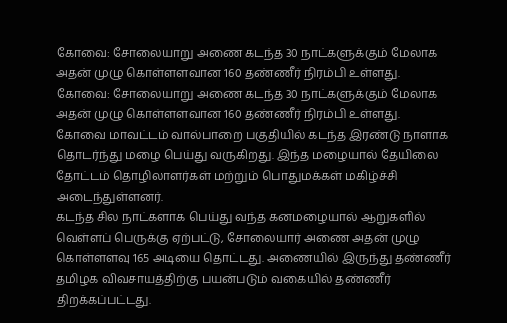கோவை: சோலையாறு அணை கடந்த 30 நாட்களுக்கும் மேலாக அதன் முழு கொள்ளளவான 160 தண்ணீர் நிரம்பி உள்ளது.
கோவை: சோலையாறு அணை கடந்த 30 நாட்களுக்கும் மேலாக அதன் முழு கொள்ளளவான 160 தண்ணீர் நிரம்பி உள்ளது.
கோவை மாவட்டம் வால்பாறை பகுதியில் கடந்த இரண்டு நாளாக தொடர்ந்து மழை பெய்து வருகிறது. இந்த மழையால் தேயிலை தோட்டம் தொழிலாளர்கள் மற்றும் பொதுமக்கள் மகிழ்ச்சி அடைந்துள்ளனர்.
கடந்த சில நாட்களாக பெய்து வந்த கனமழையால் ஆறுகளில் வெள்ளப் பெருக்கு ஏற்பட்டு, சோலையார் அணை அதன் முழு கொள்ளளவு 165 அடியை தொட்டது. அணையில் இருந்து தண்ணீர் தமிழக விவசாயத்திற்கு பயன்படும் வகையில் தண்ணீர் திறக்கப்பட்டது.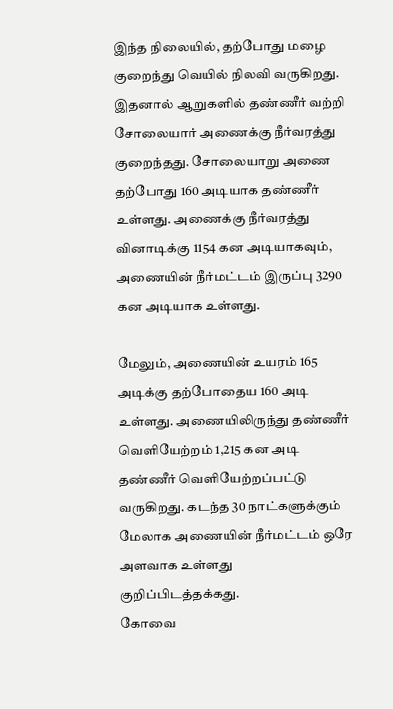இந்த நிலையில், தற்போது மழை குறைந்து வெயில் நிலவி வருகிறது. இதனால் ஆறுகளில் தண்ணீர் வற்றி சோலையார் அணைக்கு நீர்வரத்து குறைந்தது. சோலையாறு அணை தற்போது 160 அடியாக தண்ணீர் உள்ளது. அணைக்கு நீர்வரத்து வினாடிக்கு 1154 கன அடியாகவும், அணையின் நீர்மட்டம் இருப்பு 3290 கன அடியாக உள்ளது.

மேலும், அணையின் உயரம் 165 அடிக்கு தற்போதைய 160 அடி உள்ளது. அணையிலிருந்து தண்ணீர் வெளியேற்றம் 1,215 கன அடி தண்ணீர் வெளியேற்றப்பட்டு வருகிறது. கடந்த 30 நாட்களுக்கும் மேலாக அணையின் நீர்மட்டம் ஒரே அளவாக உள்ளது குறிப்பிடத்தக்கது.
கோவை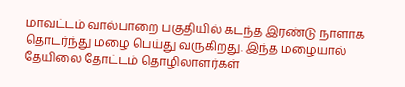மாவட்டம் வால்பாறை பகுதியில் கடந்த இரண்டு நாளாக தொடர்ந்து மழை பெய்து வருகிறது. இந்த மழையால் தேயிலை தோட்டம் தொழிலாளர்கள்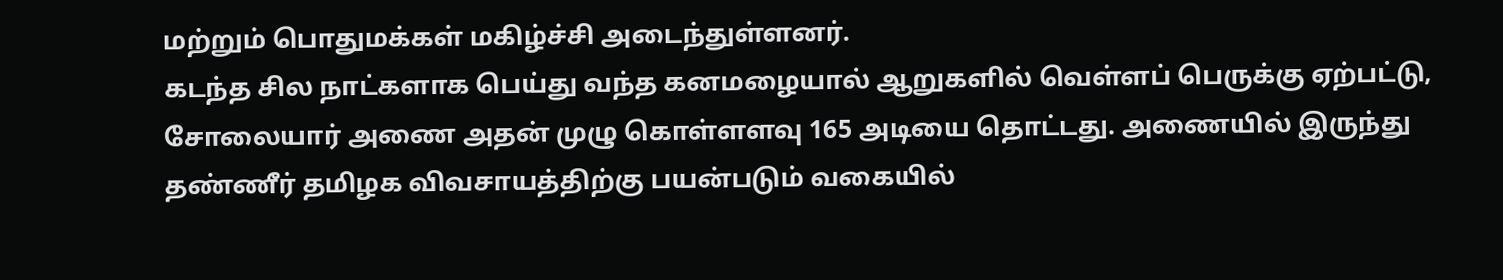மற்றும் பொதுமக்கள் மகிழ்ச்சி அடைந்துள்ளனர்.
கடந்த சில நாட்களாக பெய்து வந்த கனமழையால் ஆறுகளில் வெள்ளப் பெருக்கு ஏற்பட்டு, சோலையார் அணை அதன் முழு கொள்ளளவு 165 அடியை தொட்டது. அணையில் இருந்து தண்ணீர் தமிழக விவசாயத்திற்கு பயன்படும் வகையில்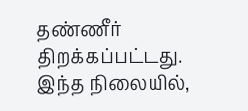தண்ணீர் திறக்கப்பட்டது.
இந்த நிலையில்,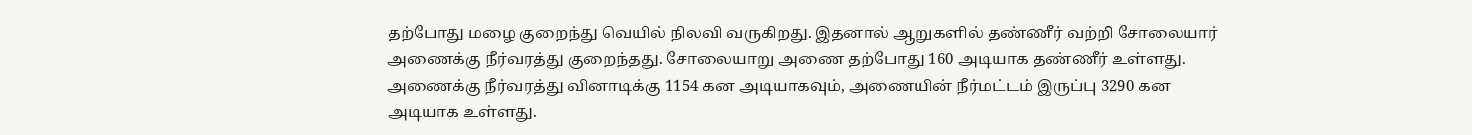தற்போது மழை குறைந்து வெயில் நிலவி வருகிறது. இதனால் ஆறுகளில் தண்ணீர் வற்றி சோலையார் அணைக்கு நீர்வரத்து குறைந்தது. சோலையாறு அணை தற்போது 160 அடியாக தண்ணீர் உள்ளது. அணைக்கு நீர்வரத்து வினாடிக்கு 1154 கன அடியாகவும், அணையின் நீர்மட்டம் இருப்பு 3290 கன அடியாக உள்ளது.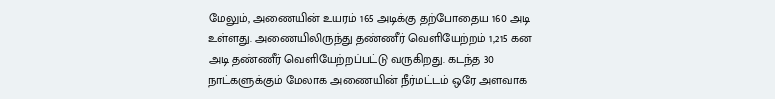மேலும், அணையின் உயரம் 165 அடிக்கு தற்போதைய 160 அடி உள்ளது. அணையிலிருந்து தண்ணீர் வெளியேற்றம் 1,215 கன அடி தண்ணீர் வெளியேற்றப்பட்டு வருகிறது. கடந்த 30 நாட்களுக்கும் மேலாக அணையின் நீர்மட்டம் ஒரே அளவாக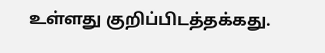உள்ளது குறிப்பிடத்தக்கது.